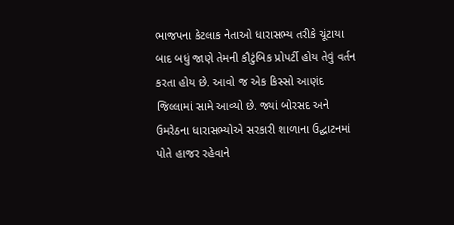ભાજપના કેટલાક નેતાઓ ધારાસભ્ય તરીકે ચૂંટાયા બાદ બધું જાણે તેમની કૌટુંબિક પ્રોપર્ટી હોય તેવું વર્તન કરતા હોય છે. આવો જ એક કિસ્સો આણંદ જિલ્લામાં સામે આવ્યો છે. જ્યાં બોરસદ અને ઉમરેઠના ધારાસભ્યોએ સરકારી શાળાના ઉદ્ઘાટનમાં પોતે હાજર રહેવાને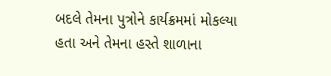બદલે તેમના પુત્રોને કાર્યક્રમમાં મોકલ્યા હતા અને તેમના હસ્તે શાળાના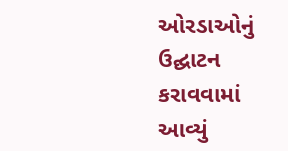ઓરડાઓનું ઉદ્ઘાટન કરાવવામાં આવ્યું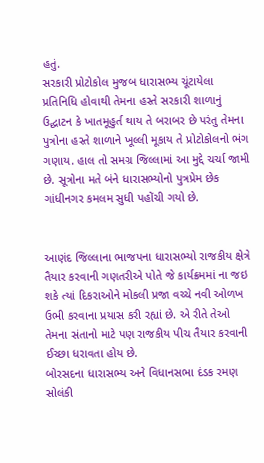હતું.
સરકારી પ્રોટોકોલ મુજબ ધારાસભ્ય ચૂંટાયેલા પ્રતિનિધિ હોવાથી તેમના હસ્તે સરકારી શાળાનું ઉદ્ઘાટન કે ખાતમૂહુર્ત થાય તે બરાબર છે પરંતુ તેમના પુત્રોના હસ્તે શાળાને ખૂલ્લી મૂકાય તે પ્રોટોકોલનો ભંગ ગણાય. હાલ તો સમગ્ર જિલ્લામાં આ મુદ્દે ચર્ચા જામી છે. સૂત્રોના મતે બંને ધારાસભ્યોનો પુત્રપ્રેમ છેક ગાંધીનગર કમલમ સુધી પહોંચી ગયો છે.


આણંદ જિલ્લાના ભાજપના ધારાસભ્યો રાજકીય ક્ષેત્રે તૈયાર કરવાની ગણતરીએ પોતે જે કાર્યક્રમમાં ના જઇ શકે ત્યાં દિકરાઓને મોકલી પ્રજા વચ્ચે નવી ઓળખ ઉભી કરવાના પ્રયાસ કરી રહ્યાં છે. એ રીતે તેઓ તેમના સંતાનો માટે પણ રાજકીય પીચ તૈયાર કરવાની ઈચ્છા ધરાવતા હોય છે.
બોરસદના ધારાસભ્ય અને વિધાનસભા દંડક રમણ સોલંકી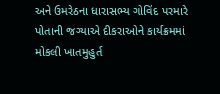અને ઉમરેઠના ધારાસભ્ય ગોવિંદ પરમારે પોતાની જગ્યાએ દીકરાઓને કાર્યક્રમમાં મોકલી ખાતમુહુર્ત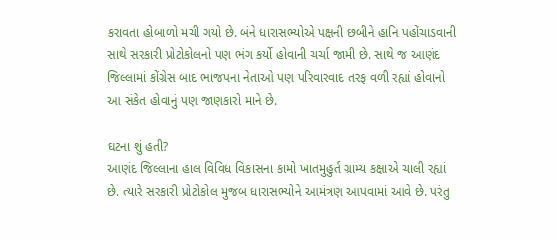કરાવતા હોબાળો મચી ગયો છે. બંને ધારાસભ્યોએ પક્ષની છબીને હાનિ પહોંચાડવાની સાથે સરકારી પ્રોટોકોલનો પણ ભંગ કર્યો હોવાની ચર્ચા જામી છે. સાથે જ આણંદ જિલ્લામાં કોંગ્રેસ બાદ ભાજપના નેતાઓ પણ પરિવારવાદ તરફ વળી રહ્યાં હોવાનો આ સંકેત હોવાનું પણ જાણકારો માને છે.

ઘટના શું હતી?
આણંદ જિલ્લાના હાલ વિવિધ વિકાસના કામો ખાતમુહુર્ત ગ્રામ્ય કક્ષાએ ચાલી રહ્યાં છે. ત્યારે સરકારી પ્રોટોકોલ મુજબ ધારાસભ્યોને આમંત્રણ આપવામાં આવે છે. પરંતુ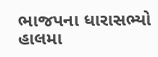ભાજપના ધારાસભ્યો હાલમા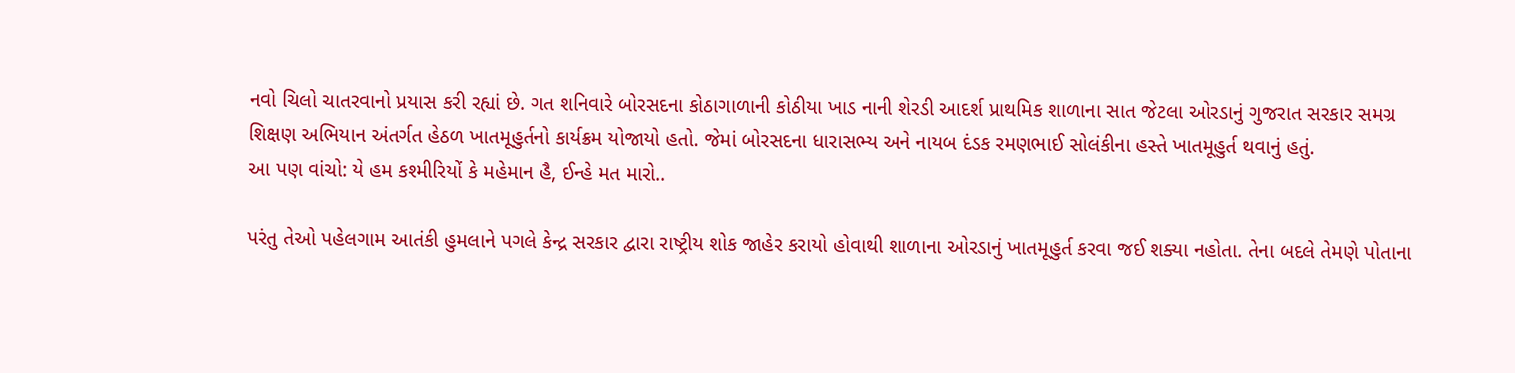નવો ચિલો ચાતરવાનો પ્રયાસ કરી રહ્યાં છે. ગત શનિવારે બોરસદના કોઠાગાળાની કોઠીયા ખાડ નાની શેરડી આદર્શ પ્રાથમિક શાળાના સાત જેટલા ઓરડાનું ગુજરાત સરકાર સમગ્ર શિક્ષણ અભિયાન અંતર્ગત હેઠળ ખાતમૂહુર્તનો કાર્યક્રમ યોજાયો હતો. જેમાં બોરસદના ધારાસભ્ય અને નાયબ દંડક રમણભાઈ સોલંકીના હસ્તે ખાતમૂહુર્ત થવાનું હતું.
આ પણ વાંચો: યે હમ કશ્મીરિયોં કે મહેમાન હૈ, ઈન્હે મત મારો..

પરંતુ તેઓ પહેલગામ આતંકી હુમલાને પગલે કેન્દ્ર સરકાર દ્વારા રાષ્ટ્રીય શોક જાહેર કરાયો હોવાથી શાળાના ઓરડાનું ખાતમૂહુર્ત કરવા જઈ શક્યા નહોતા. તેના બદલે તેમણે પોતાના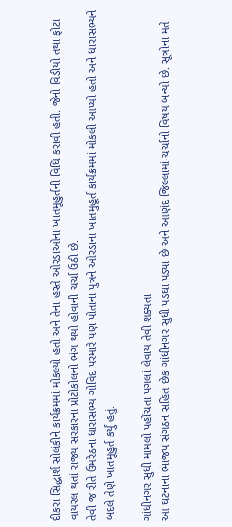દીકરા સિદ્ધાર્શ સોલંકીને કાર્યક્રમમાં મોકલ્યો હતો અને તેના હસ્તે ઓરડાઓના ખાતમૂહુર્તની વિધિ કરાવી હતી. જેનો વિડીયો તથા ફોટા વાયરલ થતાં રાજ્ય સરકારના પ્રોટોકોલનો ભંગ થયો હોવાની ચર્ચા ઉઠી છે.
તેવી જ રીતે ઉમરેઠના ધારાસભ્ય ગોવિદ પરમારે પણ પોતાના પુત્રને ઓરડાના ખાતમુહૂર્ત કાર્યક્રમમાં મોકલી આપ્યો હતો અને ધારાસભ્યને બદલે તેણે ખાતમૂહુર્ત કર્યું હતું.

ગાંધીનગર સુધી મામલો પહોંચતા પગલાં લેવાય તેવી શક્યતા
આ ઘટનાના ભાજપ સંગઠન સહિત છેક ગાંધીનગર સુધી પડઘા પડ્યા છે અને આણંદ જિલ્લામાં ચર્ચાનો વિષય બન્યો છે. સૂત્રોના મતે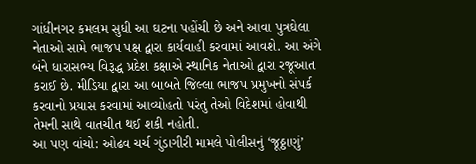ગાંધીનગર કમલમ સુધી આ ઘટના પહોંચી છે અને આવા પુત્રઘેલા નેતાઓ સામે ભાજપ પક્ષ દ્વારા કાર્યવાહી કરવામાં આવશે. આ અંગે બંને ધારાસભ્ય વિરૂદ્ધ પ્રદેશ કક્ષાએ સ્થાનિક નેતાઓ દ્વારા રજૂઆત કરાઈ છે. મીડિયા દ્વારા આ બાબતે જિલ્લા ભાજપ પ્રમુખનો સંપર્ક કરવાનો પ્રયાસ કરવામાં આવ્યોહતો પરંતુ તેઓ વિદેશમાં હોવાથી તેમની સાથે વાતચીત થઈ શકી નહોતી.
આ પણ વાંચો: ઓઢવ ચર્ચ ગુંડાગીરી મામલે પોલીસનું ‘જૂઠ્ઠાણું’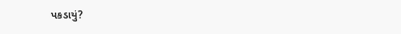પકડાયું?